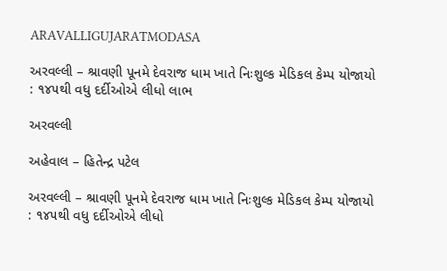ARAVALLIGUJARATMODASA

અરવલ્લી – શ્રાવણી પૂનમે દેવરાજ ધામ ખાતે નિઃશુલ્ક મેડિકલ કેમ્પ યોજાયો : ૧૪૫થી વધુ દર્દીઓએ લીધો લાભ

અરવલ્લી

અહેવાલ – હિતેન્દ્ર પટેલ

અરવલ્લી – શ્રાવણી પૂનમે દેવરાજ ધામ ખાતે નિઃશુલ્ક મેડિકલ કેમ્પ યોજાયો : ૧૪૫થી વધુ દર્દીઓએ લીધો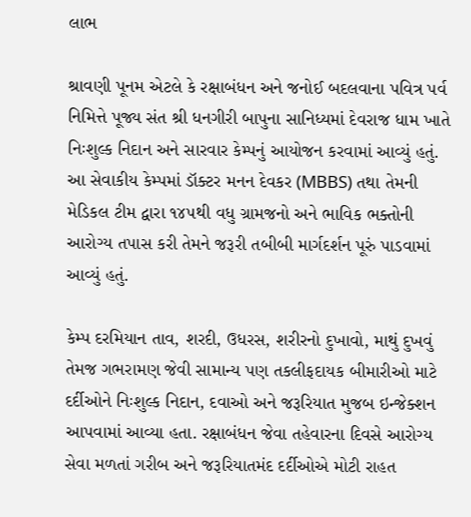લાભ

શ્રાવણી પૂનમ એટલે કે રક્ષાબંધન અને જનોઈ બદલવાના પવિત્ર પર્વ નિમિત્તે પૂજ્ય સંત શ્રી ધનગીરી બાપુના સાનિધ્યમાં દેવરાજ ધામ ખાતે નિઃશુલ્ક નિદાન અને સારવાર કેમ્પનું આયોજન કરવામાં આવ્યું હતું. આ સેવાકીય કેમ્પમાં ડૉક્ટર મનન દેવકર (MBBS) તથા તેમની મેડિકલ ટીમ દ્વારા ૧૪૫થી વધુ ગ્રામજનો અને ભાવિક ભક્તોની આરોગ્ય તપાસ કરી તેમને જરૂરી તબીબી માર્ગદર્શન પૂરું પાડવામાં આવ્યું હતું.

કેમ્પ દરમિયાન તાવ, શરદી, ઉધરસ, શરીરનો દુખાવો, માથું દુખવું તેમજ ગભરામણ જેવી સામાન્ય પણ તકલીફદાયક બીમારીઓ માટે દર્દીઓને નિઃશુલ્ક નિદાન, દવાઓ અને જરૂરિયાત મુજબ ઇન્જેક્શન આપવામાં આવ્યા હતા. રક્ષાબંધન જેવા તહેવારના દિવસે આરોગ્ય સેવા મળતાં ગરીબ અને જરૂરિયાતમંદ દર્દીઓએ મોટી રાહત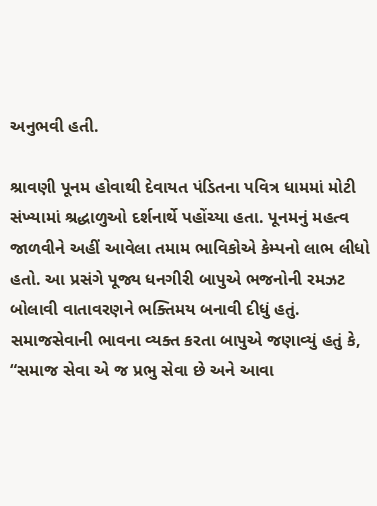અનુભવી હતી.

શ્રાવણી પૂનમ હોવાથી દેવાયત પંડિતના પવિત્ર ધામમાં મોટી સંખ્યામાં શ્રદ્ધાળુઓ દર્શનાર્થે પહોંચ્યા હતા. પૂનમનું મહત્વ જાળવીને અહીં આવેલા તમામ ભાવિકોએ કેમ્પનો લાભ લીધો હતો. આ પ્રસંગે પૂજ્ય ધનગીરી બાપુએ ભજનોની રમઝટ બોલાવી વાતાવરણને ભક્તિમય બનાવી દીધું હતું. સમાજસેવાની ભાવના વ્યક્ત કરતા બાપુએ જણાવ્યું હતું કે, “સમાજ સેવા એ જ પ્રભુ સેવા છે અને આવા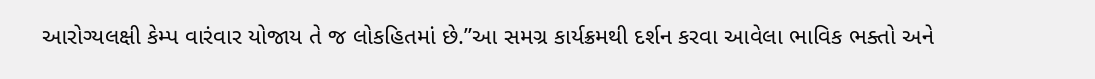આરોગ્યલક્ષી કેમ્પ વારંવાર યોજાય તે જ લોકહિતમાં છે.”આ સમગ્ર કાર્યક્રમથી દર્શન કરવા આવેલા ભાવિક ભક્તો અને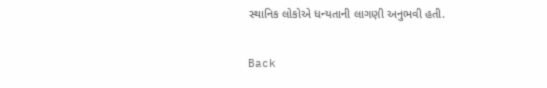સ્થાનિક લોકોએ ધન્યતાની લાગણી અનુભવી હતી.

Back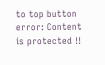to top button
error: Content is protected !!